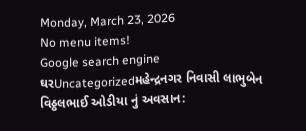Monday, March 23, 2026
No menu items!
Google search engine
ઘરUncategorizedમહેન્દ્રનગર નિવાસી લાભુબેન વિઠ્ઠલભાઈ ઓડીયા નું અવસાન: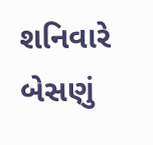શનિવારે બેસણું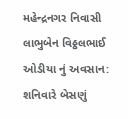મહેન્દ્રનગર નિવાસી લાભુબેન વિઠ્ઠલભાઈ ઓડીયા નું અવસાન: શનિવારે બેસણું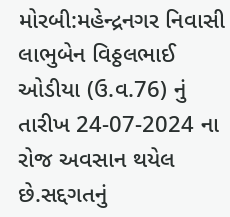મોરબી:મહેન્દ્રનગર નિવાસી લાભુબેન વિઠ્ઠલભાઈ ઓડીયા (ઉ.વ.76) નું તારીખ 24-07-2024 ના રોજ અવસાન થયેલ છે.સદ્દગતનું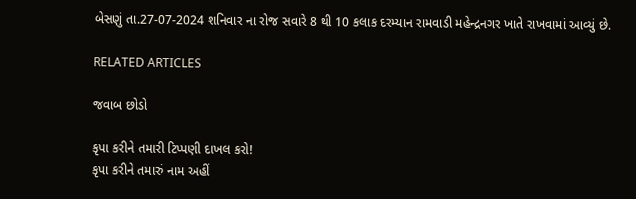બેસણું તા.27-07-2024 શનિવાર ના રોજ સવારે 8 થી 10 કલાક દરમ્યાન રામવાડી મહેન્દ્રનગર ખાતે રાખવામાં આવ્યું છે.

RELATED ARTICLES

જવાબ છોડો

કૃપા કરીને તમારી ટિપ્પણી દાખલ કરો!
કૃપા કરીને તમારું નામ અહીં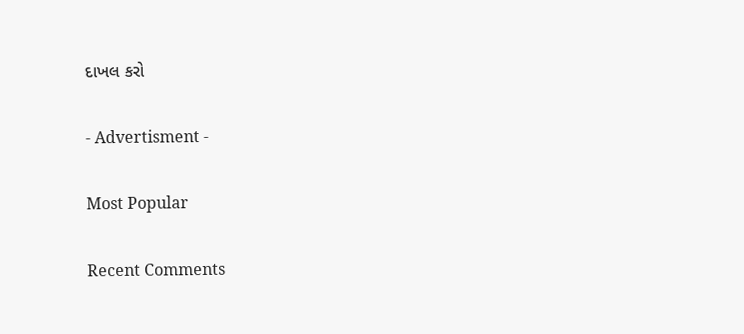દાખલ કરો

- Advertisment -

Most Popular

Recent Comments